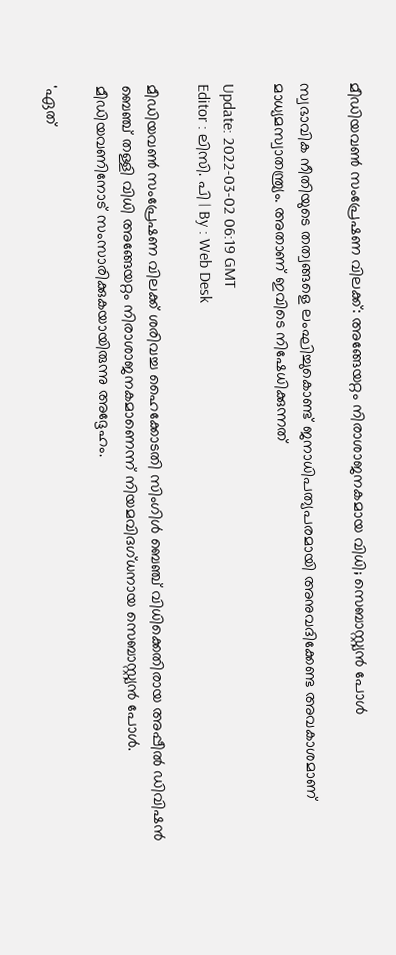മീഡിയവൺ സംപ്രേഷണ വിലക്ക്: അങ്ങേയറ്റം നിരാശാജനകമായ വിധി; സെബാസ്റ്റ്യൻ പോൾ

സ്വഭാവിക നീതിയുടെ തത്വങ്ങളെ ലംഘിച്ചുകൊണ്ട് ജനാധിപത്യപരമായി അനുവദിക്കേണ്ട അവകാശമാണ് മാധ്യമസ്വാതന്ത്ര്യം. അതാണ് ഇവിടെ നിഷേധിക്കുന്നത്

Update: 2022-03-02 06:19 GMT
Editor : ലിസി. പി | By : Web Desk

മീഡിയവൺ സംപ്രേഷണ വിലക്ക് ശരിവച്ച ഹൈക്കോടതി സിംഗിൾ ബെഞ്ച് വിധിക്കെതിരായ അപ്പീൽ ഡിവിഷൻ ബെഞ്ച് തള്ളി വിധി അങ്ങേയറ്റം നിരാശാജനകമാണെന്ന് നിയമവിദഗ്ധനായ സെബാസ്റ്റ്യൻ പോൾ. മീഡിയവണിനോട് സംസാരിക്കുകയായിരുന്നു അദ്ദേഹം.

'ഏത്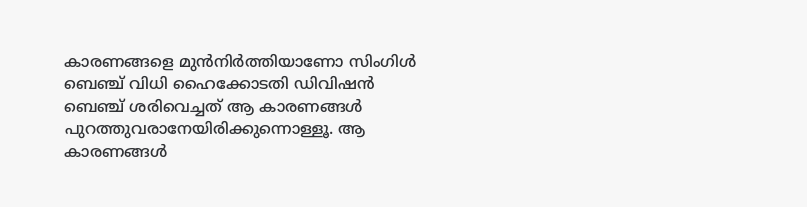കാരണങ്ങളെ മുൻനിർത്തിയാണോ സിംഗിൾ ബെഞ്ച് വിധി ഹൈക്കോടതി ഡിവിഷൻ ബെഞ്ച് ശരിവെച്ചത് ആ കാരണങ്ങൾ പുറത്തുവരാനേയിരിക്കുന്നൊള്ളൂ. ആ കാരണങ്ങൾ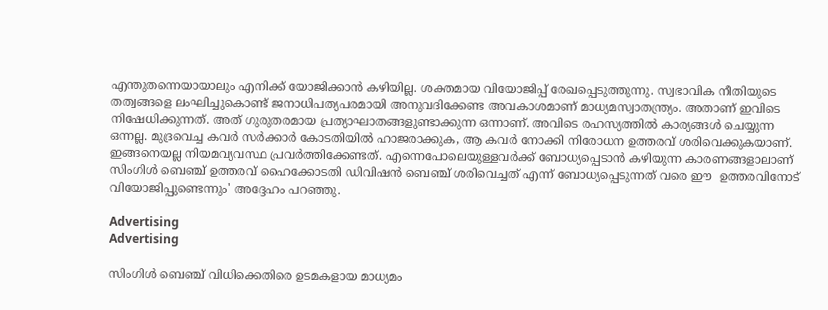എന്തുതന്നെയായാലും എനിക്ക് യോജിക്കാൻ കഴിയില്ല. ശക്തമായ വിയോജിപ്പ് രേഖപ്പെടുത്തുന്നു. സ്വഭാവിക നീതിയുടെ തത്വങ്ങളെ ലംഘിച്ചുകൊണ്ട് ജനാധിപത്യപരമായി അനുവദിക്കേണ്ട അവകാശമാണ് മാധ്യമസ്വാതന്ത്ര്യം. അതാണ് ഇവിടെ നിഷേധിക്കുന്നത്. അത് ഗുരുതരമായ പ്രത്യാഘാതങ്ങളുണ്ടാക്കുന്ന ഒന്നാണ്. അവിടെ രഹസ്യത്തിൽ കാര്യങ്ങൾ ചെയ്യുന്ന ഒന്നല്ല. മുദ്രവെച്ച കവർ സർക്കാർ കോടതിയിൽ ഹാജരാക്കുക, ആ കവർ നോക്കി നിരോധന ഉത്തരവ് ശരിവെക്കുകയാണ്. ഇങ്ങനെയല്ല നിയമവ്യവസ്ഥ പ്രവർത്തിക്കേണ്ടത്. എന്നെപോലെയുള്ളവർക്ക് ബോധ്യപ്പെടാൻ കഴിയുന്ന കാരണങ്ങളാലാണ് സിംഗിൾ ബെഞ്ച് ഉത്തരവ് ഹൈക്കോടതി ഡിവിഷൻ ബെഞ്ച് ശരിവെച്ചത് എന്ന് ബോധ്യപ്പെടുന്നത് വരെ ഈ  ഉത്തരവിനോട് വിയോജിപ്പുണ്ടെന്നും' അദ്ദേഹം പറഞ്ഞു.

Advertising
Advertising

സിംഗിൾ ബെഞ്ച് വിധിക്കെതിരെ ഉടമകളായ മാധ്യമം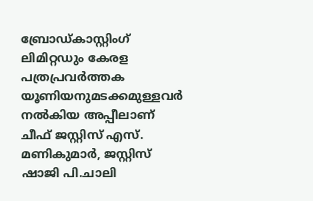ബ്രോഡ്കാസ്റ്റിംഗ് ലിമിറ്റഡും കേരള പത്രപ്രവർത്തക യൂണിയനുമടക്കമുള്ളവർ നൽകിയ അപ്പീലാണ് ചീഫ് ജസ്റ്റിസ് എസ്. മണികുമാർ, ജസ്റ്റിസ് ഷാജി പി.ചാലി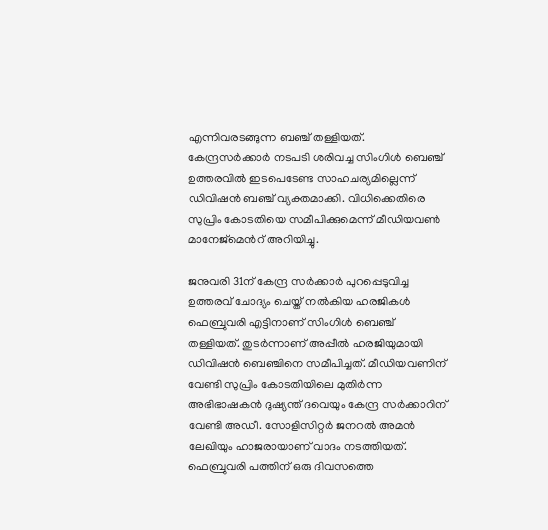എന്നിവരടങ്ങുന്ന ബഞ്ച് തള്ളിയത്. കേന്ദ്രസർക്കാർ നടപടി ശരിവച്ച സിംഗിൾ ബെഞ്ച് ഉത്തരവിൽ ഇടപെടേണ്ട സാഹചര്യമില്ലെന്ന് ഡിവിഷൻ ബഞ്ച് വ്യക്തമാക്കി. വിധിക്കെതിരെ സുപ്രിം കോടതിയെ സമീപിക്കുമെന്ന് മീഡിയവൺ മാനേജ്മെൻറ് അറിയിച്ചു.

ജനുവരി 31ന് കേന്ദ്ര സർക്കാർ പുറപ്പെടുവിച്ച ഉത്തരവ് ചോദ്യം ചെയ്ത് നൽകിയ ഹരജികൾ ഫെബ്രുവരി എട്ടിനാണ് സിംഗിൾ ബെഞ്ച് തള്ളിയത്. തുടർന്നാണ് അപ്പീൽ ഹരജിയുമായി ഡിവിഷൻ ബെഞ്ചിനെ സമീപിച്ചത്. മീഡിയവണിന് വേണ്ടി സുപ്രിം കോടതിയിലെ മുതിർന്ന അഭിഭാഷകൻ ദുഷ്യന്ത് ദവെയും കേന്ദ്ര സർക്കാറിന് വേണ്ടി അഡീ. സോളിസിറ്റർ ജനറൽ അമൻ ലേഖിയും ഹാജരായാണ് വാദം നടത്തിയത്. ഫെബ്രുവരി പത്തിന് ഒരു ദിവസത്തെ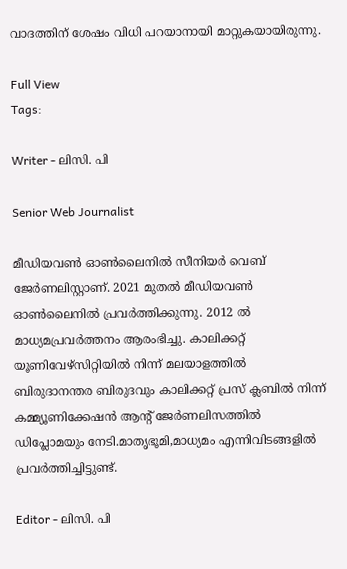വാദത്തിന് ശേഷം വിധി പറയാനായി മാറ്റുകയായിരുന്നു.

Full View
Tags:

Writer - ലിസി. പി

Senior Web Journalist

മീഡിയവൺ ഓൺലൈനിൽ സീനിയർ വെബ് ജേർണലിസ്റ്റാണ്. 2021 മുതൽ മീഡിയവൺ ഓൺലൈനിൽ പ്രവർത്തിക്കുന്നു. 2012 ല്‍ മാധ്യമപ്രവര്‍ത്തനം ആരംഭിച്ചു. കാലിക്കറ്റ് യൂണിവേഴ്‌സിറ്റിയിൽ നിന്ന് മലയാളത്തിൽ ബിരുദാനന്തര ബിരുദവും കാലിക്കറ്റ് പ്രസ് ക്ലബിൽ നിന്ന് കമ്മ്യൂണിക്കേഷൻ ആന്റ് ജേർണലിസത്തിൽ ഡിപ്ലോമയും നേടി.മാതൃഭൂമി,മാധ്യമം എന്നിവിടങ്ങളിൽ പ്രവർത്തിച്ചിട്ടുണ്ട്.

Editor - ലിസി. പി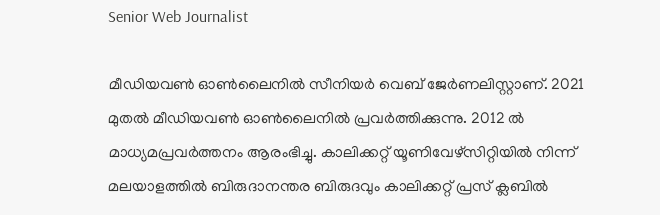Senior Web Journalist

മീഡിയവൺ ഓൺലൈനിൽ സീനിയർ വെബ് ജേർണലിസ്റ്റാണ്. 2021 മുതൽ മീഡിയവൺ ഓൺലൈനിൽ പ്രവർത്തിക്കുന്നു. 2012 ല്‍ മാധ്യമപ്രവര്‍ത്തനം ആരംഭിച്ചു. കാലിക്കറ്റ് യൂണിവേഴ്‌സിറ്റിയിൽ നിന്ന് മലയാളത്തിൽ ബിരുദാനന്തര ബിരുദവും കാലിക്കറ്റ് പ്രസ് ക്ലബിൽ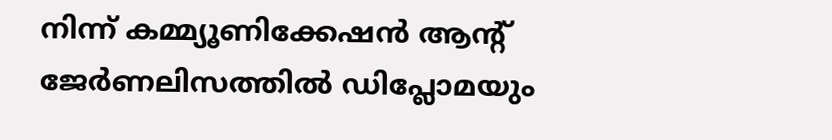നിന്ന് കമ്മ്യൂണിക്കേഷൻ ആന്റ് ജേർണലിസത്തിൽ ഡിപ്ലോമയും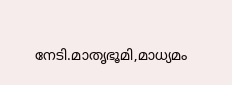നേടി.മാതൃഭൂമി,മാധ്യമം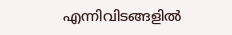എന്നിവിടങ്ങളിൽ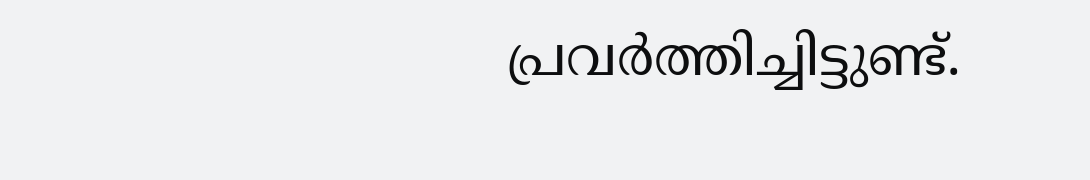പ്രവർത്തിച്ചിട്ടുണ്ട്.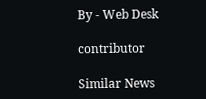By - Web Desk

contributor

Similar News